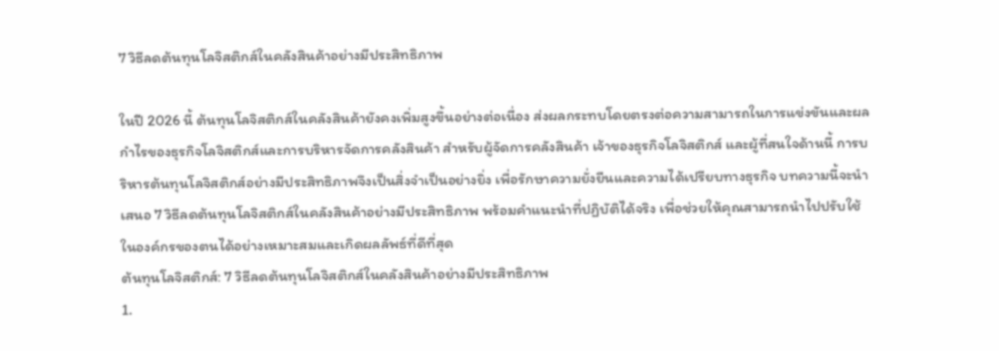7 วิธีลดต้นทุนโลจิสติกส์ในคลังสินค้าอย่างมีประสิทธิภาพ

ในปี 2026 นี้ ต้นทุนโลจิสติกส์ในคลังสินค้ายังคงเพิ่มสูงขึ้นอย่างต่อเนื่อง ส่งผลกระทบโดยตรงต่อความสามารถในการแข่งขันและผลกำไรของธุรกิจโลจิสติกส์และการบริหารจัดการคลังสินค้า สำหรับผู้จัดการคลังสินค้า เจ้าของธุรกิจโลจิสติกส์ และผู้ที่สนใจด้านนี้ การบริหารต้นทุนโลจิสติกส์อย่างมีประสิทธิภาพจึงเป็นสิ่งจำเป็นอย่างยิ่ง เพื่อรักษาความยั่งยืนและความได้เปรียบทางธุรกิจ บทความนี้จะนำเสนอ 7 วิธีลดต้นทุนโลจิสติกส์ในคลังสินค้าอย่างมีประสิทธิภาพ พร้อมคำแนะนำที่ปฏิบัติได้จริง เพื่อช่วยให้คุณสามารถนำไปปรับใช้ในองค์กรของตนได้อย่างเหมาะสมและเกิดผลลัพธ์ที่ดีที่สุด
ต้นทุนโลจิสติกส์: 7 วิธีลดต้นทุนโลจิสติกส์ในคลังสินค้าอย่างมีประสิทธิภาพ
1.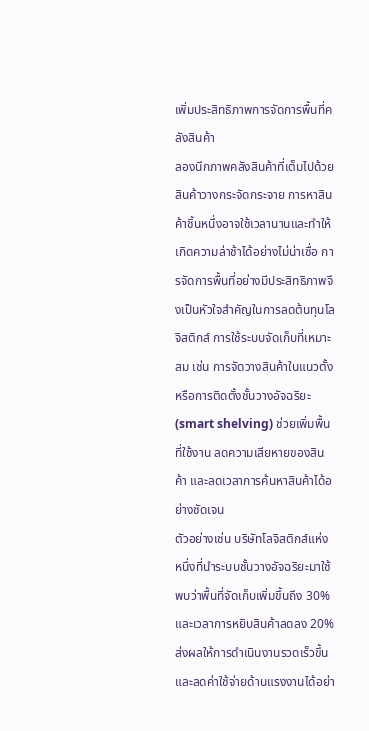เพิ่มประสิทธิภาพการจัดการพื้นที่คลังสินค้า
ลองนึกภาพคลังสินค้าที่เต็มไปด้วยสินค้าวางกระจัดกระจาย การหาสินค้าชิ้นหนึ่งอาจใช้เวลานานและทำให้เกิดความล่าช้าได้อย่างไม่น่าเชื่อ การจัดการพื้นที่อย่างมีประสิทธิภาพจึงเป็นหัวใจสำคัญในการลดต้นทุนโลจิสติกส์ การใช้ระบบจัดเก็บที่เหมาะสม เช่น การจัดวางสินค้าในแนวตั้ง หรือการติดตั้งชั้นวางอัจฉริยะ (smart shelving) ช่วยเพิ่มพื้นที่ใช้งาน ลดความเสียหายของสินค้า และลดเวลาการค้นหาสินค้าได้อย่างชัดเจน
ตัวอย่างเช่น บริษัทโลจิสติกส์แห่งหนึ่งที่นำระบบชั้นวางอัจฉริยะมาใช้ พบว่าพื้นที่จัดเก็บเพิ่มขึ้นถึง 30% และเวลาการหยิบสินค้าลดลง 20% ส่งผลให้การดำเนินงานรวดเร็วขึ้นและลดค่าใช้จ่ายด้านแรงงานได้อย่า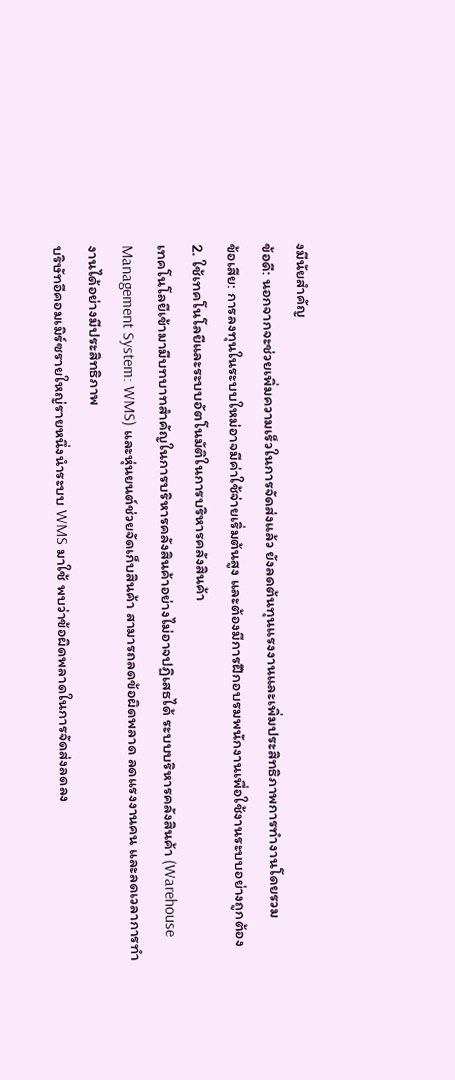งมีนัยสำคัญ
ข้อดี: นอกจากจะช่วยเพิ่มความเร็วในการจัดส่งแล้ว ยังลดต้นทุนแรงงานและเพิ่มประสิทธิภาพการทำงานโดยรวม
ข้อเสีย: การลงทุนในระบบใหม่อาจมีค่าใช้จ่ายเริ่มต้นสูง และต้องมีการฝึกอบรมพนักงานเพื่อใช้งานระบบอย่างถูกต้อง
2. ใช้เทคโนโลยีและระบบอัตโนมัติในการบริหารคลังสินค้า
เทคโนโลยีเข้ามามีบทบาทสำคัญในการบริหารคลังสินค้าอย่างไม่อาจปฏิเสธได้ ระบบบริหารคลังสินค้า (Warehouse Management System: WMS) และหุ่นยนต์ช่วยจัดเก็บสินค้า สามารถลดข้อผิดพลาด ลดแรงงานคน และลดเวลาการทำงานได้อย่างมีประสิทธิภาพ
บริษัทอีคอมเมิร์ซรายใหญ่รายหนึ่งนำระบบ WMS มาใช้ พบว่าข้อผิดพลาดในการจัดส่งลดลง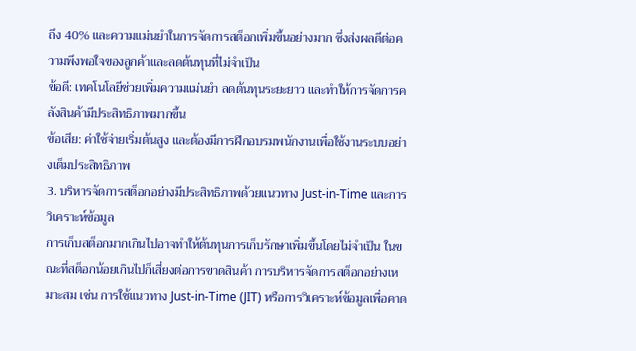ถึง 40% และความแม่นยำในการจัดการสต็อกเพิ่มขึ้นอย่างมาก ซึ่งส่งผลดีต่อความพึงพอใจของลูกค้าและลดต้นทุนที่ไม่จำเป็น
ข้อดี: เทคโนโลยีช่วยเพิ่มความแม่นยำ ลดต้นทุนระยะยาว และทำให้การจัดการคลังสินค้ามีประสิทธิภาพมากขึ้น
ข้อเสีย: ค่าใช้จ่ายเริ่มต้นสูง และต้องมีการฝึกอบรมพนักงานเพื่อใช้งานระบบอย่างเต็มประสิทธิภาพ
3. บริหารจัดการสต็อกอย่างมีประสิทธิภาพด้วยแนวทาง Just-in-Time และการวิเคราะห์ข้อมูล
การเก็บสต็อกมากเกินไปอาจทำให้ต้นทุนการเก็บรักษาเพิ่มขึ้นโดยไม่จำเป็น ในขณะที่สต็อกน้อยเกินไปก็เสี่ยงต่อการขาดสินค้า การบริหารจัดการสต็อกอย่างเหมาะสม เช่น การใช้แนวทาง Just-in-Time (JIT) หรือการวิเคราะห์ข้อมูลเพื่อคาด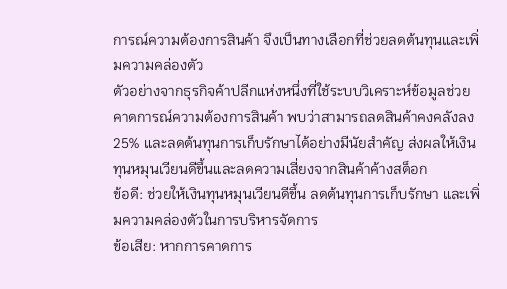การณ์ความต้องการสินค้า จึงเป็นทางเลือกที่ช่วยลดต้นทุนและเพิ่มความคล่องตัว
ตัวอย่างจากธุรกิจค้าปลีกแห่งหนึ่งที่ใช้ระบบวิเคราะห์ข้อมูลช่วยคาดการณ์ความต้องการสินค้า พบว่าสามารถลดสินค้าคงคลังลง 25% และลดต้นทุนการเก็บรักษาได้อย่างมีนัยสำคัญ ส่งผลให้เงินทุนหมุนเวียนดีขึ้นและลดความเสี่ยงจากสินค้าค้างสต็อก
ข้อดี: ช่วยให้เงินทุนหมุนเวียนดีขึ้น ลดต้นทุนการเก็บรักษา และเพิ่มความคล่องตัวในการบริหารจัดการ
ข้อเสีย: หากการคาดการ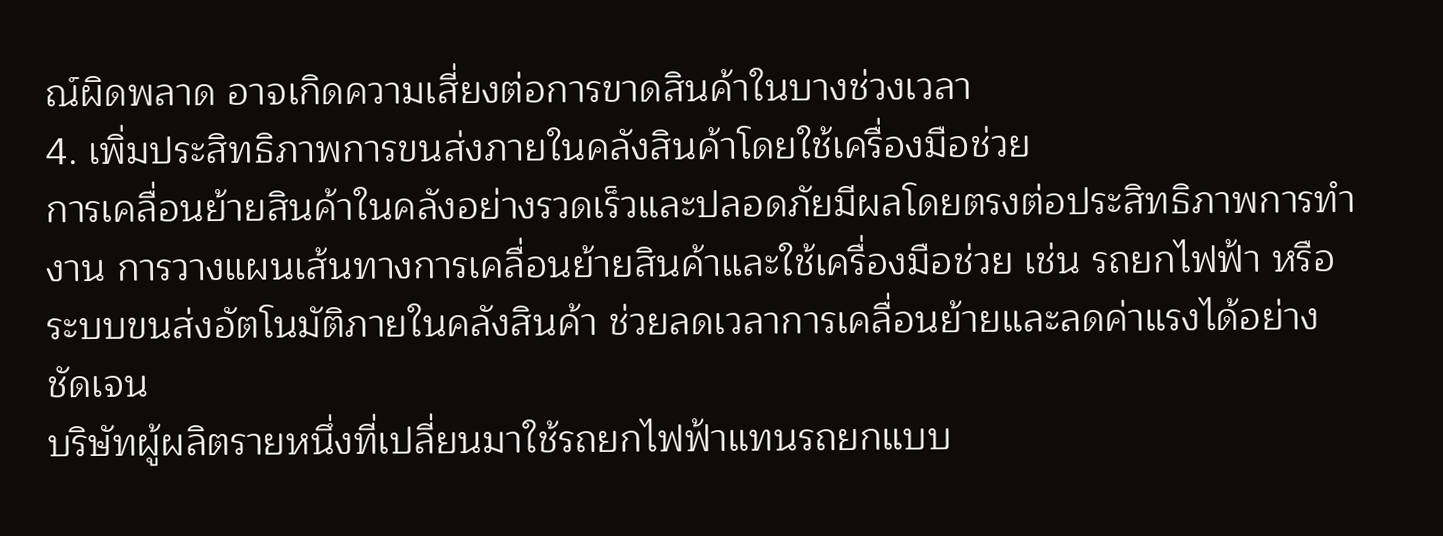ณ์ผิดพลาด อาจเกิดความเสี่ยงต่อการขาดสินค้าในบางช่วงเวลา
4. เพิ่มประสิทธิภาพการขนส่งภายในคลังสินค้าโดยใช้เครื่องมือช่วย
การเคลื่อนย้ายสินค้าในคลังอย่างรวดเร็วและปลอดภัยมีผลโดยตรงต่อประสิทธิภาพการทำงาน การวางแผนเส้นทางการเคลื่อนย้ายสินค้าและใช้เครื่องมือช่วย เช่น รถยกไฟฟ้า หรือระบบขนส่งอัตโนมัติภายในคลังสินค้า ช่วยลดเวลาการเคลื่อนย้ายและลดค่าแรงได้อย่างชัดเจน
บริษัทผู้ผลิตรายหนึ่งที่เปลี่ยนมาใช้รถยกไฟฟ้าแทนรถยกแบบ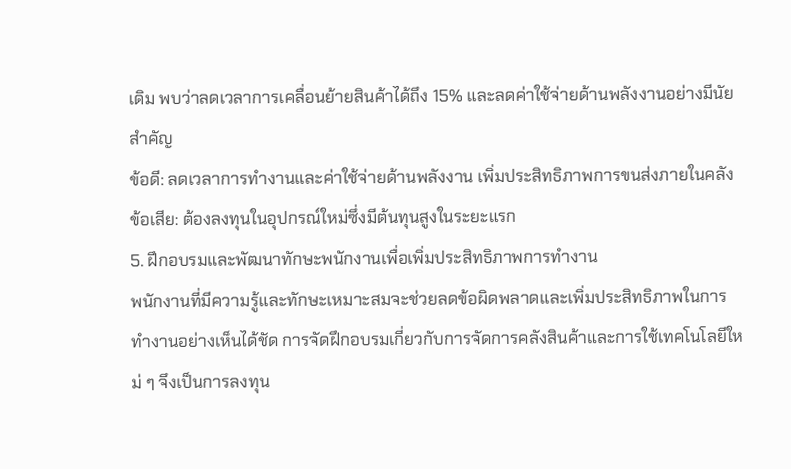เดิม พบว่าลดเวลาการเคลื่อนย้ายสินค้าได้ถึง 15% และลดค่าใช้จ่ายด้านพลังงานอย่างมีนัยสำคัญ
ข้อดี: ลดเวลาการทำงานและค่าใช้จ่ายด้านพลังงาน เพิ่มประสิทธิภาพการขนส่งภายในคลัง
ข้อเสีย: ต้องลงทุนในอุปกรณ์ใหม่ซึ่งมีต้นทุนสูงในระยะแรก
5. ฝึกอบรมและพัฒนาทักษะพนักงานเพื่อเพิ่มประสิทธิภาพการทำงาน
พนักงานที่มีความรู้และทักษะเหมาะสมจะช่วยลดข้อผิดพลาดและเพิ่มประสิทธิภาพในการทำงานอย่างเห็นได้ชัด การจัดฝึกอบรมเกี่ยวกับการจัดการคลังสินค้าและการใช้เทคโนโลยีใหม่ ๆ จึงเป็นการลงทุน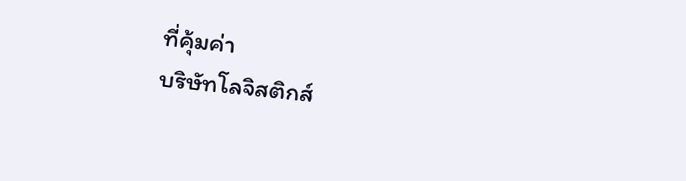ที่คุ้มค่า
บริษัทโลจิสติกส์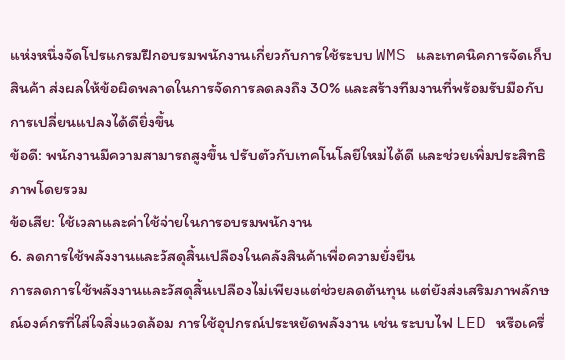แห่งหนึ่งจัดโปรแกรมฝึกอบรมพนักงานเกี่ยวกับการใช้ระบบ WMS และเทคนิคการจัดเก็บสินค้า ส่งผลให้ข้อผิดพลาดในการจัดการลดลงถึง 30% และสร้างทีมงานที่พร้อมรับมือกับการเปลี่ยนแปลงได้ดียิ่งขึ้น
ข้อดี: พนักงานมีความสามารถสูงขึ้น ปรับตัวกับเทคโนโลยีใหม่ได้ดี และช่วยเพิ่มประสิทธิภาพโดยรวม
ข้อเสีย: ใช้เวลาและค่าใช้จ่ายในการอบรมพนักงาน
6. ลดการใช้พลังงานและวัสดุสิ้นเปลืองในคลังสินค้าเพื่อความยั่งยืน
การลดการใช้พลังงานและวัสดุสิ้นเปลืองไม่เพียงแต่ช่วยลดต้นทุน แต่ยังส่งเสริมภาพลักษณ์องค์กรที่ใส่ใจสิ่งแวดล้อม การใช้อุปกรณ์ประหยัดพลังงาน เช่น ระบบไฟ LED หรือเครื่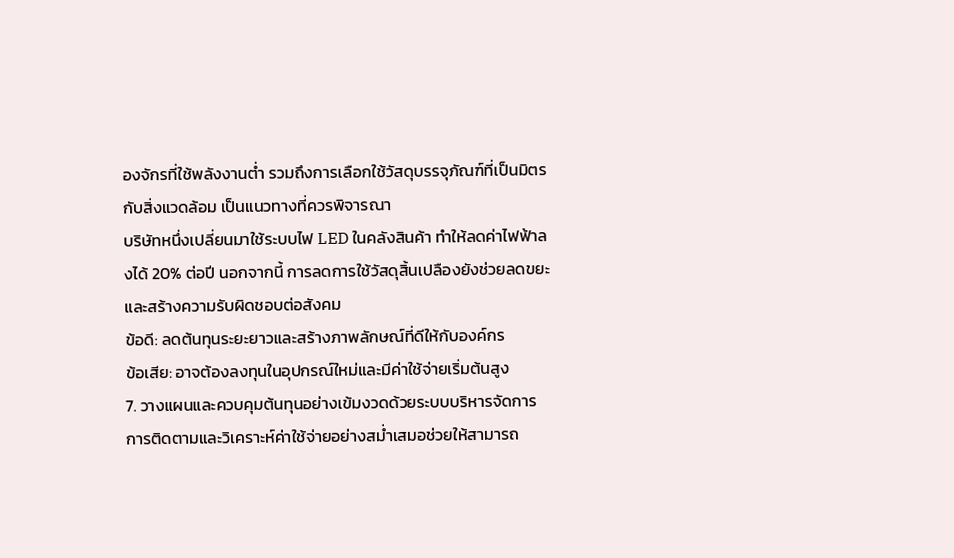องจักรที่ใช้พลังงานต่ำ รวมถึงการเลือกใช้วัสดุบรรจุภัณฑ์ที่เป็นมิตรกับสิ่งแวดล้อม เป็นแนวทางที่ควรพิจารณา
บริษัทหนึ่งเปลี่ยนมาใช้ระบบไฟ LED ในคลังสินค้า ทำให้ลดค่าไฟฟ้าลงได้ 20% ต่อปี นอกจากนี้ การลดการใช้วัสดุสิ้นเปลืองยังช่วยลดขยะและสร้างความรับผิดชอบต่อสังคม
ข้อดี: ลดต้นทุนระยะยาวและสร้างภาพลักษณ์ที่ดีให้กับองค์กร
ข้อเสีย: อาจต้องลงทุนในอุปกรณ์ใหม่และมีค่าใช้จ่ายเริ่มต้นสูง
7. วางแผนและควบคุมต้นทุนอย่างเข้มงวดด้วยระบบบริหารจัดการ
การติดตามและวิเคราะห์ค่าใช้จ่ายอย่างสม่ำเสมอช่วยให้สามารถ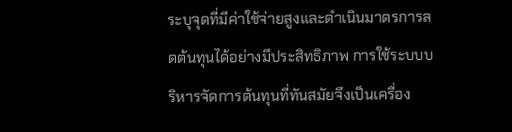ระบุจุดที่มีค่าใช้จ่ายสูงและดำเนินมาตรการลดต้นทุนได้อย่างมีประสิทธิภาพ การใช้ระบบบริหารจัดการต้นทุนที่ทันสมัยจึงเป็นเครื่อง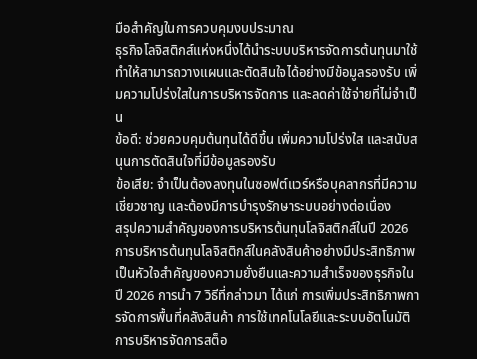มือสำคัญในการควบคุมงบประมาณ
ธุรกิจโลจิสติกส์แห่งหนึ่งได้นำระบบบริหารจัดการต้นทุนมาใช้ ทำให้สามารถวางแผนและตัดสินใจได้อย่างมีข้อมูลรองรับ เพิ่มความโปร่งใสในการบริหารจัดการ และลดค่าใช้จ่ายที่ไม่จำเป็น
ข้อดี: ช่วยควบคุมต้นทุนได้ดีขึ้น เพิ่มความโปร่งใส และสนับสนุนการตัดสินใจที่มีข้อมูลรองรับ
ข้อเสีย: จำเป็นต้องลงทุนในซอฟต์แวร์หรือบุคลากรที่มีความเชี่ยวชาญ และต้องมีการบำรุงรักษาระบบอย่างต่อเนื่อง
สรุปความสำคัญของการบริหารต้นทุนโลจิสติกส์ในปี 2026
การบริหารต้นทุนโลจิสติกส์ในคลังสินค้าอย่างมีประสิทธิภาพเป็นหัวใจสำคัญของความยั่งยืนและความสำเร็จของธุรกิจในปี 2026 การนำ 7 วิธีที่กล่าวมา ได้แก่ การเพิ่มประสิทธิภาพการจัดการพื้นที่คลังสินค้า การใช้เทคโนโลยีและระบบอัตโนมัติ การบริหารจัดการสต็อ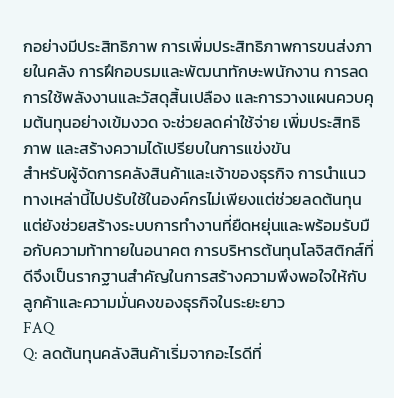กอย่างมีประสิทธิภาพ การเพิ่มประสิทธิภาพการขนส่งภายในคลัง การฝึกอบรมและพัฒนาทักษะพนักงาน การลดการใช้พลังงานและวัสดุสิ้นเปลือง และการวางแผนควบคุมต้นทุนอย่างเข้มงวด จะช่วยลดค่าใช้จ่าย เพิ่มประสิทธิภาพ และสร้างความได้เปรียบในการแข่งขัน
สำหรับผู้จัดการคลังสินค้าและเจ้าของธุรกิจ การนำแนวทางเหล่านี้ไปปรับใช้ในองค์กรไม่เพียงแต่ช่วยลดต้นทุน แต่ยังช่วยสร้างระบบการทำงานที่ยืดหยุ่นและพร้อมรับมือกับความท้าทายในอนาคต การบริหารต้นทุนโลจิสติกส์ที่ดีจึงเป็นรากฐานสำคัญในการสร้างความพึงพอใจให้กับลูกค้าและความมั่นคงของธุรกิจในระยะยาว
FAQ
Q: ลดต้นทุนคลังสินค้าเริ่มจากอะไรดีที่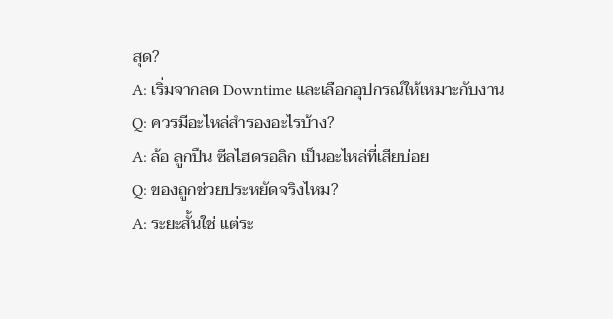สุด?
A: เริ่มจากลด Downtime และเลือกอุปกรณ์ให้เหมาะกับงาน
Q: ควรมีอะไหล่สำรองอะไรบ้าง?
A: ล้อ ลูกปืน ซีลไฮดรอลิก เป็นอะไหล่ที่เสียบ่อย
Q: ของถูกช่วยประหยัดจริงไหม?
A: ระยะสั้นใช่ แต่ระ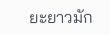ยะยาวมัก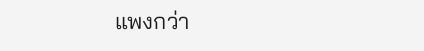แพงกว่า